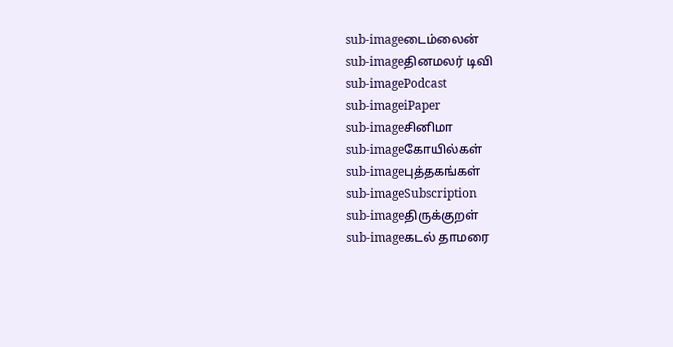sub-imageடைம்லைன்
sub-imageதினமலர் டிவி
sub-imagePodcast
sub-imageiPaper
sub-imageசினிமா
sub-imageகோயில்கள்
sub-imageபுத்தகங்கள்
sub-imageSubscription
sub-imageதிருக்குறள்
sub-imageகடல் தாமரை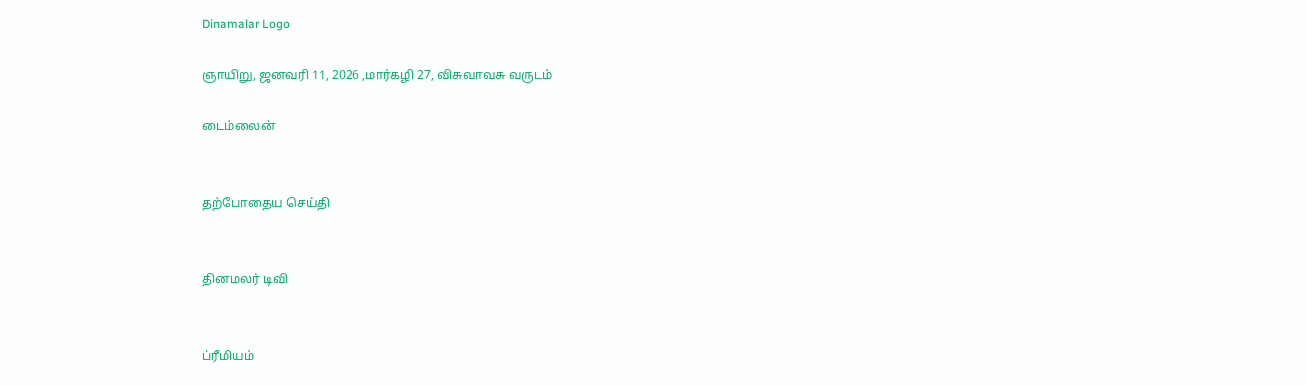Dinamalar Logo

ஞாயிறு, ஜனவரி 11, 2026 ,மார்கழி 27, விசுவாவசு வருடம்

டைம்லைன்


தற்போதைய செய்தி


தினமலர் டிவி


ப்ரீமியம்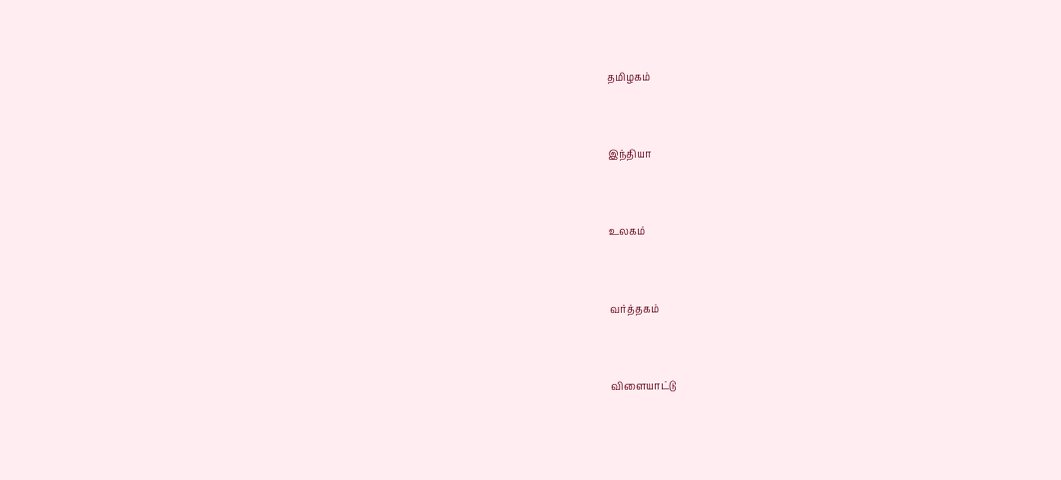தமிழகம்


இந்தியா


உலகம்


வர்த்தகம்


விளையாட்டு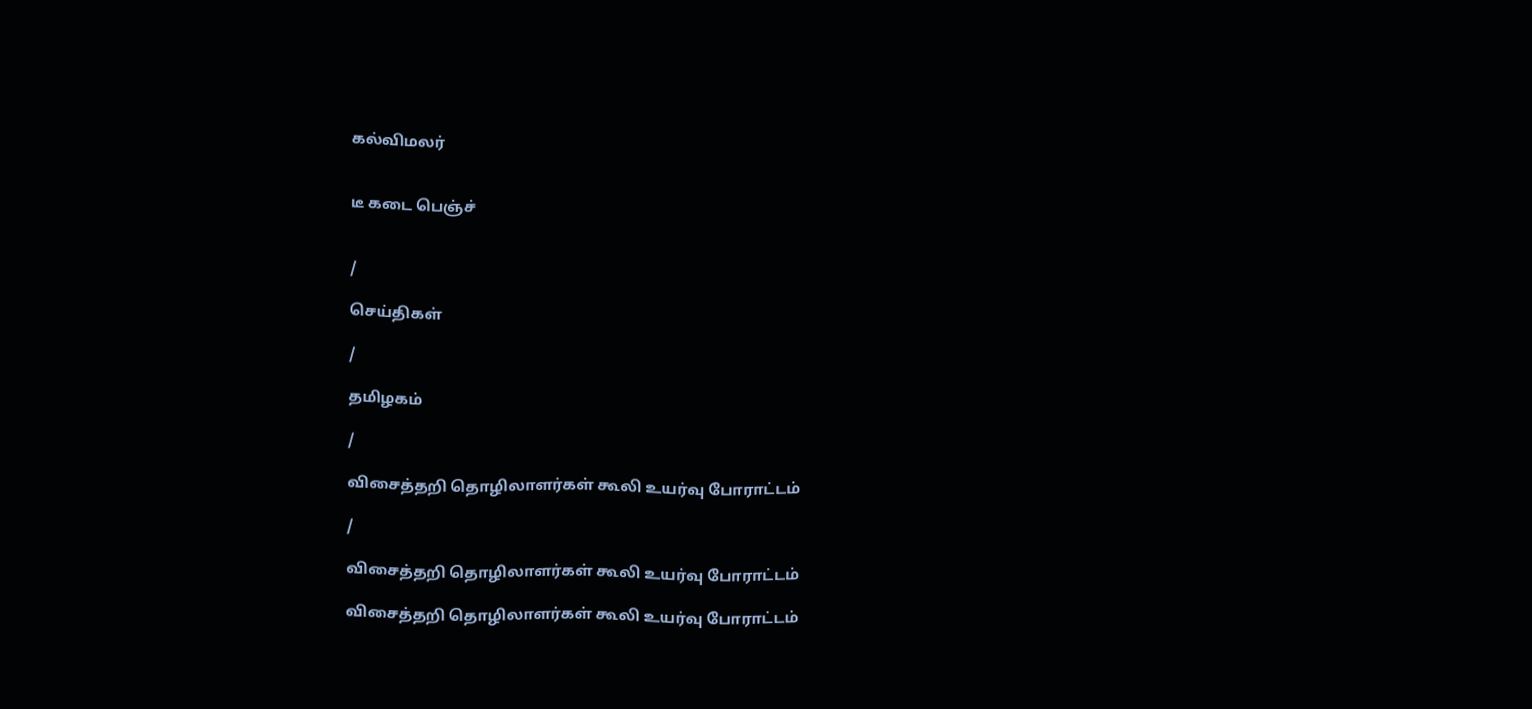கல்விமலர்


டீ கடை பெஞ்ச்


/

செய்திகள்

/

தமிழகம்

/

விசைத்தறி தொழிலாளர்கள் கூலி உயர்வு போராட்டம்

/

விசைத்தறி தொழிலாளர்கள் கூலி உயர்வு போராட்டம்

விசைத்தறி தொழிலாளர்கள் கூலி உயர்வு போராட்டம்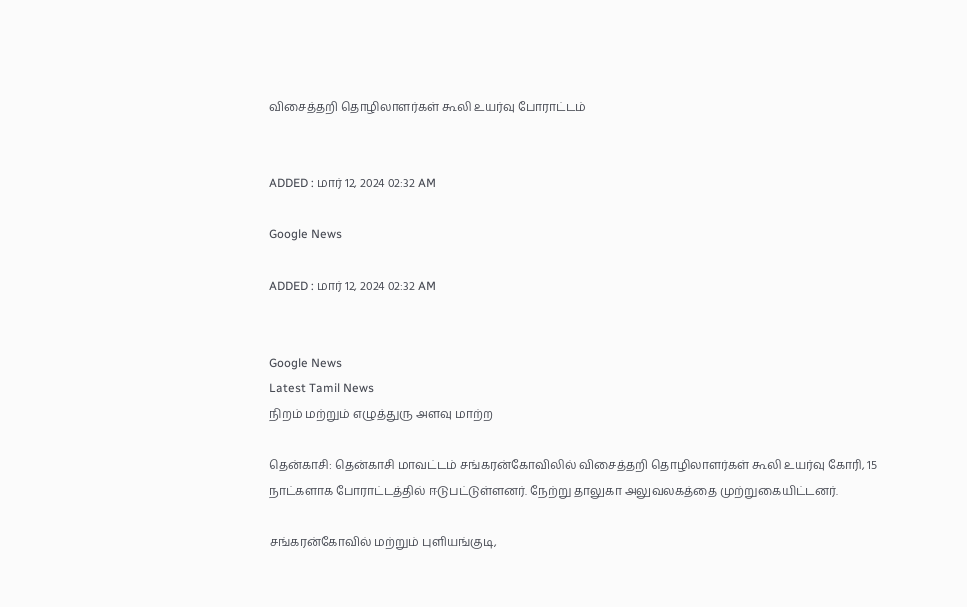விசைத்தறி தொழிலாளர்கள் கூலி உயர்வு போராட்டம்


ADDED : மார் 12, 2024 02:32 AM

Google News

ADDED : மார் 12, 2024 02:32 AM


Google News
Latest Tamil News
நிறம் மற்றும் எழுத்துரு அளவு மாற்ற

தென்காசி: தென்காசி மாவட்டம் சங்கரன்கோவிலில் விசைத்தறி தொழிலாளர்கள் கூலி உயர்வு கோரி, 15 நாட்களாக போராட்டத்தில் ஈடுபட்டுள்ளனர். நேற்று தாலுகா அலுவலகத்தை முற்றுகையிட்டனர்.

சங்கரன்கோவில் மற்றும் புளியங்குடி,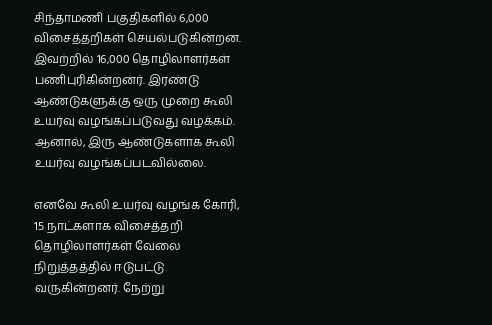சிந்தாமணி பகுதிகளில் 6,000 விசைத்தறிகள் செயல்படுகின்றன. இவற்றில் 16,000 தொழிலாளர்கள் பணிபுரிகின்றனர். இரண்டு ஆண்டுகளுக்கு ஒரு முறை கூலி உயர்வு வழங்கப்படுவது வழக்கம். ஆனால், இரு ஆண்டுகளாக கூலி உயர்வு வழங்கப்படவில்லை.

எனவே கூலி உயர்வு வழங்க கோரி, 15 நாட்களாக விசைத்தறி தொழிலாளர்கள் வேலை நிறுத்தத்தில் ஈடுபட்டு வருகின்றனர். நேற்று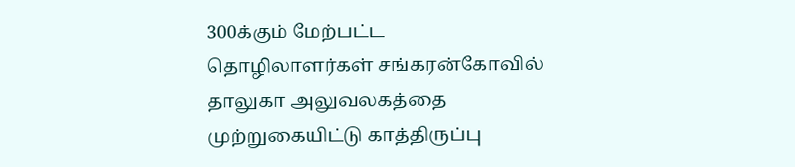300க்கும் மேற்பட்ட தொழிலாளர்கள் சங்கரன்கோவில் தாலுகா அலுவலகத்தை முற்றுகையிட்டு காத்திருப்பு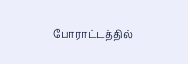போராட்டத்தில்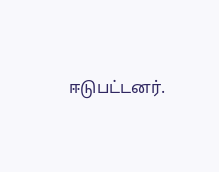ஈடுபட்டனர்.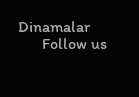Dinamalar
      Follow us